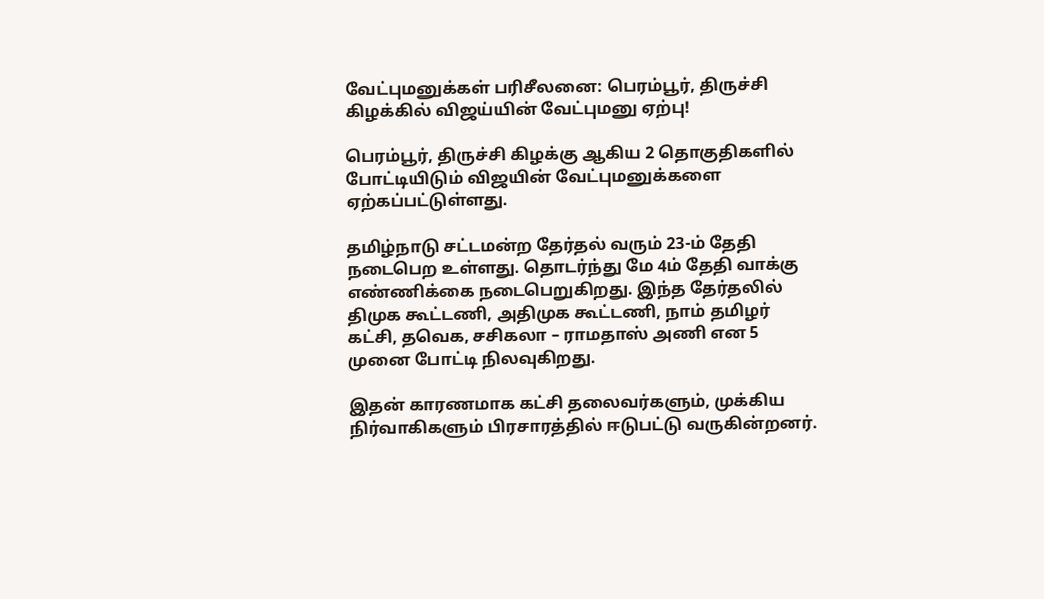வேட்புமனுக்கள் பரிசீலனை: பெரம்பூர், திருச்சி கிழக்கில் விஜய்யின் வேட்புமனு ஏற்பு!

பெரம்பூர், திருச்சி கிழக்கு ஆகிய 2 தொகுதிகளில் போட்டியிடும் விஜயின் வேட்புமனுக்களை ஏற்கப்பட்டுள்ளது.

தமிழ்நாடு சட்டமன்ற தேர்தல் வரும் 23-ம் தேதி நடைபெற உள்ளது. தொடர்ந்து மே 4ம் தேதி வாக்கு எண்ணிக்கை நடைபெறுகிறது. இந்த தேர்தலில் திமுக கூட்டணி, அதிமுக கூட்டணி, நாம் தமிழர் கட்சி, தவெக, சசிகலா – ராமதாஸ் அணி என 5 முனை போட்டி நிலவுகிறது.

இதன் காரணமாக கட்சி தலைவர்களும், முக்கிய நிர்வாகிகளும் பிரசாரத்தில் ஈடுபட்டு வருகின்றனர்.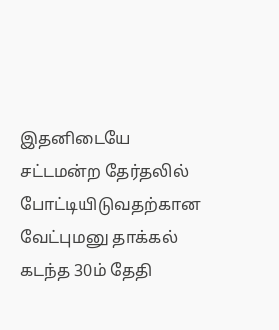இதனிடையே சட்டமன்ற தேர்தலில் போட்டியிடுவதற்கான வேட்புமனு தாக்கல் கடந்த 30ம் தேதி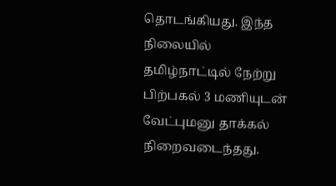தொடங்கியது. இந்த நிலையில் தமிழ்நாட்டில் நேற்று பிற்பகல் 3 மணியுடன் வேட்புமனு தாக்கல் நிறைவடைந்தது.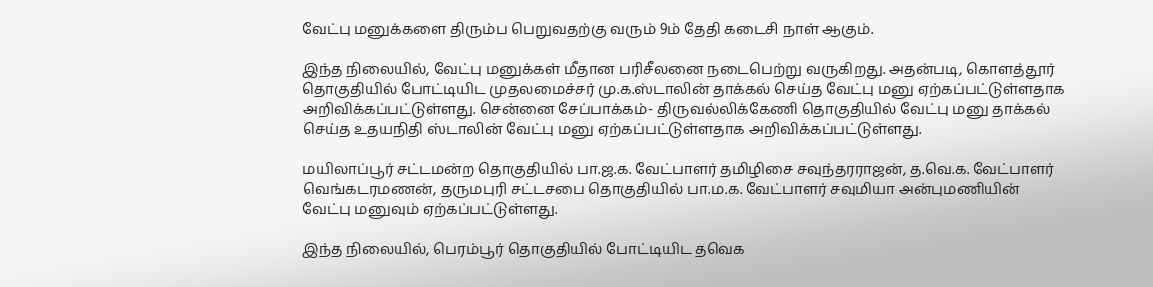வேட்பு மனுக்களை திரும்ப பெறுவதற்கு வரும் 9ம் தேதி கடைசி நாள் ஆகும்.

இந்த நிலையில், வேட்பு மனுக்கள் மீதான பரிசீலனை நடைபெற்று வருகிறது. அதன்படி, கொளத்தூர் தொகுதியில் போட்டியிட முதலமைச்சர் மு.க.ஸ்டாலின் தாக்கல் செய்த வேட்பு மனு ஏற்கப்பட்டுள்ளதாக அறிவிக்கப்பட்டுள்ளது. சென்னை சேப்பாக்கம்- திருவல்லிக்கேணி தொகுதியில் வேட்பு மனு தாக்கல் செய்த உதயநிதி ஸ்டாலின் வேட்பு மனு ஏற்கப்பட்டுள்ளதாக அறிவிக்கப்பட்டுள்ளது.

மயிலாப்பூர் சட்டமன்ற தொகுதியில் பா.ஜ.க. வேட்பாளர் தமிழிசை சவுந்தரராஜன், த.வெ.க. வேட்பாளர் வெங்கடரமணன், தருமபுரி சட்டசபை தொகுதியில் பா.ம.க. வேட்பாளர் சவுமியா அன்புமணியின் வேட்பு மனுவும் ஏற்கப்பட்டுள்ளது.

இந்த நிலையில், பெரம்பூர் தொகுதியில் போட்டியிட தவெக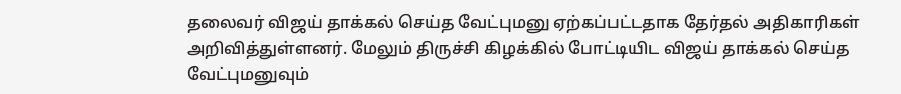தலைவர் விஜய் தாக்கல் செய்த வேட்புமனு ஏற்கப்பட்டதாக தேர்தல் அதிகாரிகள் அறிவித்துள்ளனர். மேலும் திருச்சி கிழக்கில் போட்டியிட விஜய் தாக்கல் செய்த வேட்புமனுவும்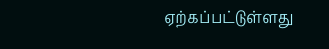ஏற்கப்பட்டுள்ளது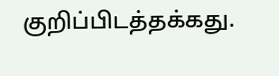குறிப்பிடத்தக்கது.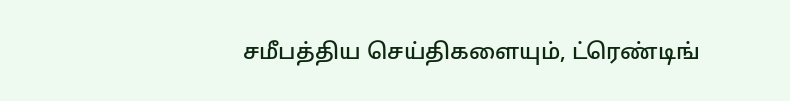சமீபத்திய செய்திகளையும், ட்ரெண்டிங்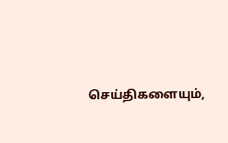செய்திகளையும்,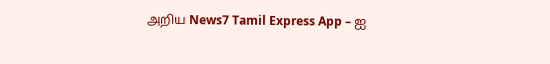அறிய News7 Tamil Express App – ஐ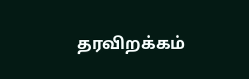தரவிறக்கம்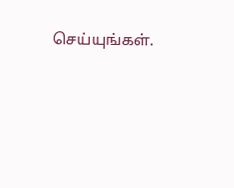செய்யுங்கள்.